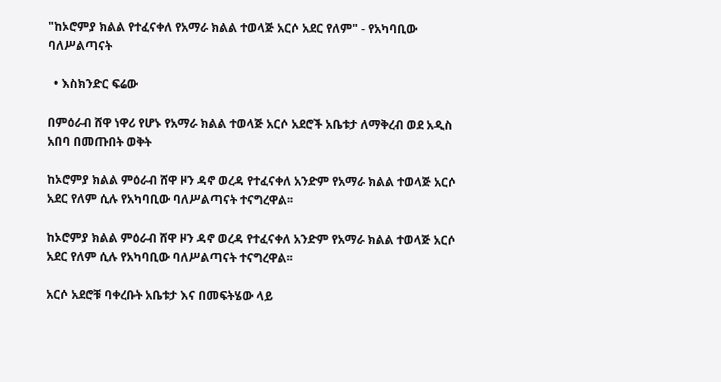"ከኦሮምያ ክልል የተፈናቀለ የአማራ ክልል ተወላጅ አርሶ አደር የለም" - የአካባቢው ባለሥልጣናት

  • እስክንድር ፍሬው

በምዕራብ ሸዋ ነዋሪ የሆኑ የአማራ ክልል ተወላጅ አርሶ አደሮች አቤቱታ ለማቅረብ ወደ አዲስ አበባ በመጡበት ወቅት

ከኦሮምያ ክልል ምዕራብ ሸዋ ዞን ዳኖ ወረዳ የተፈናቀለ አንድም የአማራ ክልል ተወላጅ አርሶ አደር የለም ሲሉ የአካባቢው ባለሥልጣናት ተናግረዋል፡፡

ከኦሮምያ ክልል ምዕራብ ሸዋ ዞን ዳኖ ወረዳ የተፈናቀለ አንድም የአማራ ክልል ተወላጅ አርሶ አደር የለም ሲሉ የአካባቢው ባለሥልጣናት ተናግረዋል፡፡

አርሶ አደሮቹ ባቀረቡት አቤቱታ እና በመፍትሄው ላይ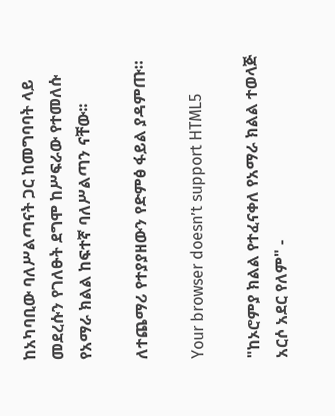ከአካባቢው ባለሥልጣናት ጋር ከመግባባት ላይ መደረሱን የገለፁት ደግሞ ከሥፍራው የተመለሱ የአማራ ክልል ከፍተኛ ባለሥልጣን ናቸው፡፡

ለተጨማሪ የተያያዘውን የድምፅ ፋይል ያዳምጡ።

Your browser doesn’t support HTML5

"ከኦሮምያ ክልል የተፈናቀለ የአማራ ክልል ተወላጅ አርሶ አደር የለም" -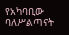የአካባቢው ባለሥልጣናት